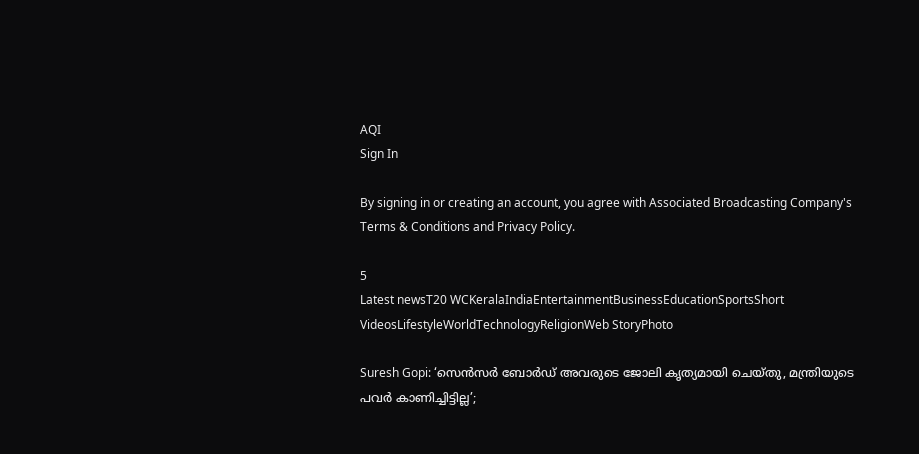AQI
Sign In

By signing in or creating an account, you agree with Associated Broadcasting Company's Terms & Conditions and Privacy Policy.

5
Latest newsT20 WCKeralaIndiaEntertainmentBusinessEducationSportsShort VideosLifestyleWorldTechnologyReligionWeb StoryPhoto

Suresh Gopi: ‘സെൻസർ ബോർഡ് അവരുടെ ജോലി കൃത്യമായി ചെയ്തു, മന്ത്രിയുടെ പവർ കാണിച്ചിട്ടില്ല’;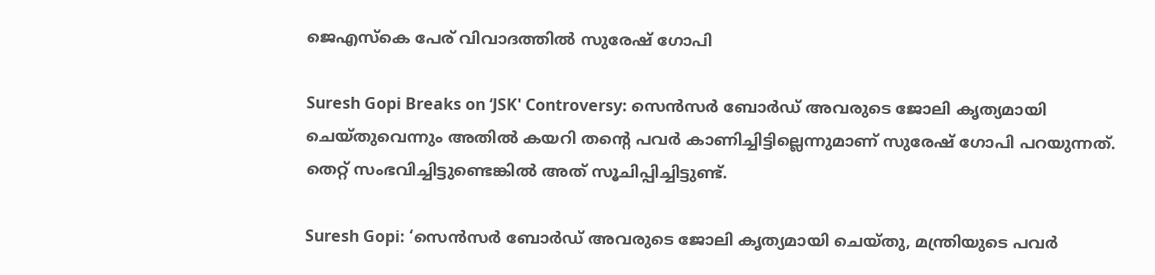ജെഎസ്കെ പേര് വിവാദത്തിൽ സുരേഷ് ഗോപി

Suresh Gopi Breaks on ‘JSK' Controversy: സെൻസർ ബോർഡ് അവരുടെ ജോലി കൃത്യമായി ചെയ്തുവെന്നും അതിൽ കയറി തന്റെ പവർ കാണിച്ചിട്ടില്ലെന്നുമാണ് സുരേഷ് ഗോപി പറയുന്നത്. തെറ്റ് സംഭവിച്ചിട്ടുണ്ടെങ്കിൽ അത് സൂചിപ്പിച്ചിട്ടുണ്ട്.

Suresh Gopi: ‘സെൻസർ ബോർഡ് അവരുടെ ജോലി കൃത്യമായി ചെയ്തു, മന്ത്രിയുടെ പവർ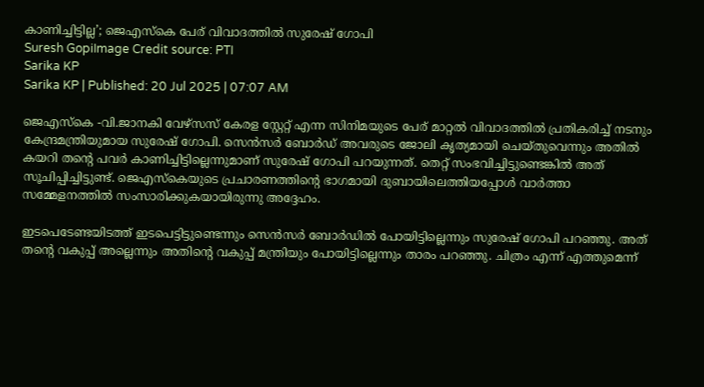കാണിച്ചിട്ടില്ല’; ജെഎസ്കെ പേര് വിവാദത്തിൽ സുരേഷ് ഗോപി
Suresh GopiImage Credit source: PTI
Sarika KP
Sarika KP | Published: 20 Jul 2025 | 07:07 AM

ജെഎസ്കെ -വി.ജാനകി വേഴ്സസ് കേരള സ്റ്റേറ്റ് എന്ന സിനിമയുടെ പേര് മാറ്റൽ വിവാദത്തിൽ പ്രതികരിച്ച് നടനും കേന്ദ്രമന്ത്രിയുമായ സുരേഷ് ഗോപി. സെൻസർ ബോർഡ് അവരുടെ ജോലി കൃത്യമായി ചെയ്തുവെന്നും അതിൽ കയറി തന്റെ പവർ കാണിച്ചിട്ടില്ലെന്നുമാണ് സുരേഷ് ഗോപി പറയുന്നത്. തെറ്റ് സംഭവിച്ചിട്ടുണ്ടെങ്കിൽ അത് സൂചിപ്പിച്ചിട്ടുണ്ട്. ജെഎസ്കെയുടെ പ്രചാരണത്തിന്റെ ഭാഗമായി ദുബായിലെത്തിയപ്പോൾ വാർത്താ സമ്മേളനത്തിൽ സംസാരിക്കുകയായിരുന്നു അദ്ദേഹം.

ഇടപെടേണ്ടയിടത്ത് ഇടപെട്ടിട്ടുണ്ടെന്നും സെൻസർ ബോർഡിൽ പോയിട്ടില്ലെന്നും സുരേഷ് ഗോപി പറഞ്ഞു. അത് തന്റെ വകുപ്പ് അല്ലെന്നും അതിന്റെ വകുപ്പ് മന്ത്രിയും പോയിട്ടില്ലെന്നും താരം പറഞ്ഞു. ചിത്രം എന്ന് എത്തുമെന്ന്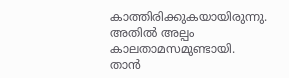കാത്തിരിക്കുകയായിരുന്നു. അതിൽ അല്പം കാലതാമസമുണ്ടായി. താന്‍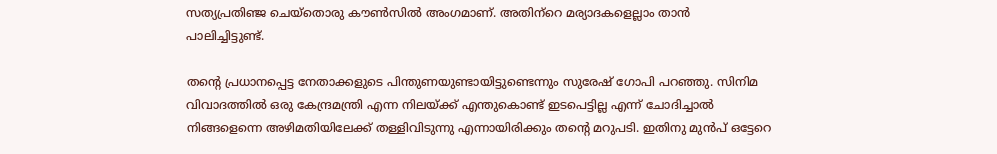സത്യപ്രതിഞ്ജ ചെയ്‌തൊരു കൗണ്‍സില്‍ അംഗമാണ്. അതിന്‌റെ മര്യാദകളെല്ലാം താന്‍ പാലിച്ചിട്ടുണ്ട്.

തന്റെ പ്രധാനപ്പെട്ട നേതാക്കളുടെ പിന്തുണയുണ്ടായിട്ടുണ്ടെന്നും സുരേഷ് ഗോപി പറഞ്ഞു. സിനിമ വിവാദത്തിൽ ഒരു കേന്ദ്രമന്ത്രി എന്ന നിലയ്ക്ക് എന്തുകൊണ്ട് ഇടപെട്ടില്ല എന്ന് ചോദിച്ചാൽ നിങ്ങളെന്നെ അഴിമതിയിലേക്ക് തള്ളിവിടുന്നു എന്നായിരിക്കും തന്റെ മറുപടി. ഇതിനു മുൻപ് ഒട്ടേറെ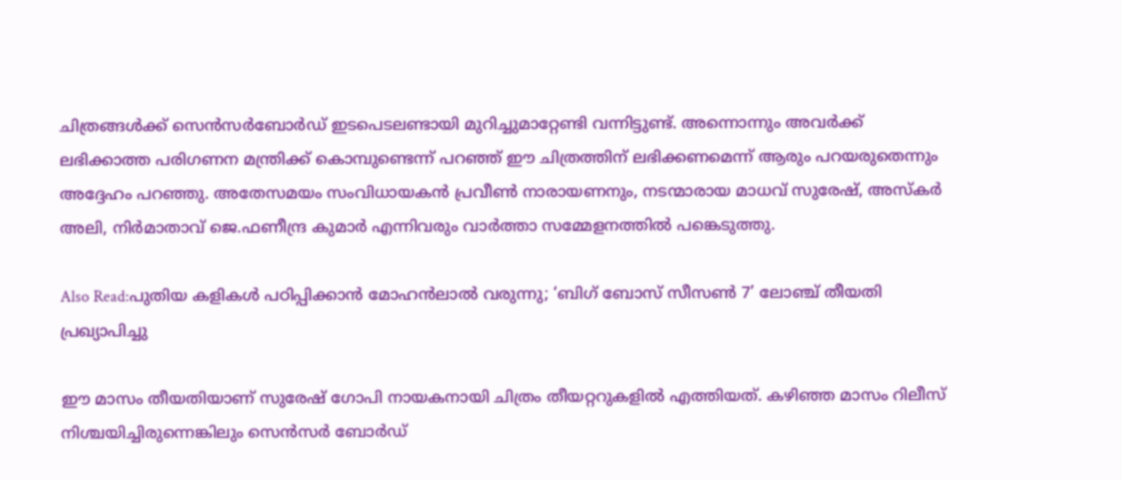ചിത്രങ്ങൾക്ക് സെൻസർബോർഡ് ഇടപെടലണ്ടായി മുറിച്ചുമാറ്റേണ്ടി വന്നിട്ടുണ്ട്. അന്നൊന്നും അവർക്ക് ലഭിക്കാത്ത പരിഗണന മന്ത്രിക്ക് കൊമ്പുണ്ടെന്ന് പറഞ്ഞ് ഈ ചിത്രത്തിന് ലഭിക്കണമെന്ന് ആരും പറയരുതെന്നും അദ്ദേഹം പറഞ്ഞു. അതേസമയം സംവിധായകൻ പ്രവീൺ നാരായണനും, നടന്മാരായ മാധവ് സുരേഷ്, അസ്കർ അലി, നിർമാതാവ് ജെ.ഫണീന്ദ്ര കുമാർ എന്നിവരും വാർത്താ സമ്മേളനത്തിൽ പങ്കെടുത്തു.

Also Read:പുതിയ കളികൾ പഠിപ്പിക്കാൻ മോഹൻലാൽ വരുന്നു; ‘ബിഗ് ബോസ് സീസൺ 7’ ലോഞ്ച് തീയതി പ്രഖ്യാപിച്ചു

ഈ മാസം തീയതിയാണ് സുരേഷ് ഗോപി നായകനായി ചിത്രം തീയറ്ററുകളിൽ എത്തിയത്. കഴിഞ്ഞ മാസം റിലീസ് നിശ്ചയിച്ചിരുന്നെങ്കിലും സെൻസർ ബോർഡ്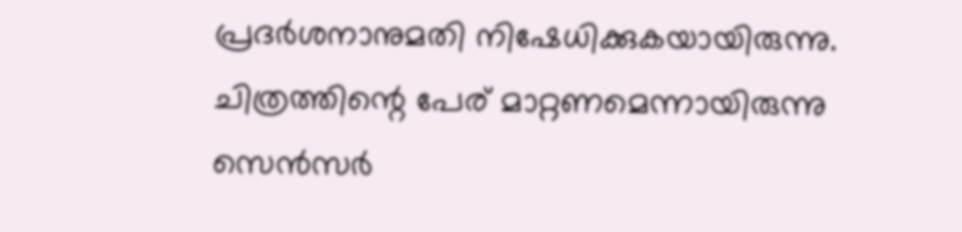പ്രദർശനാനുമതി നിഷേധിക്കുകയായിരുന്നു. ചിത്രത്തിന്റെ പേര് മാറ്റണമെന്നായിരുന്നു സെൻസർ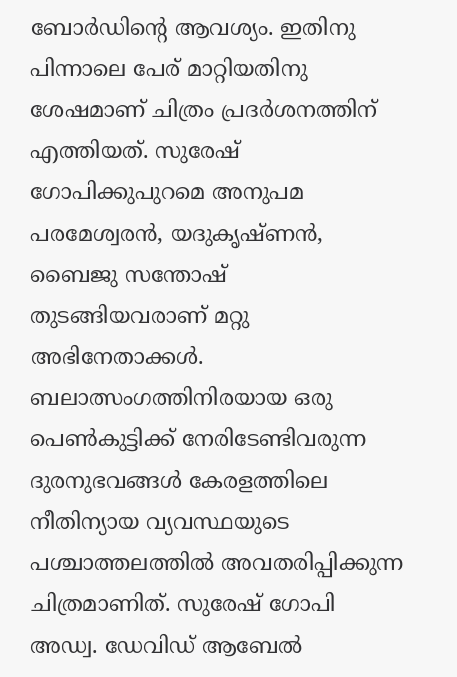ബോർഡിന്റെ ആവശ്യം. ഇതിനു പിന്നാലെ പേര് മാറ്റിയതിനു ശേഷമാണ് ചിത്രം പ്രദർശനത്തിന് എത്തിയത്. സുരേഷ് ഗോപിക്കുപുറമെ അനുപമ പരമേശ്വരൻ, യദുകൃഷ്ണൻ, ബൈജു സന്തോഷ് തുടങ്ങിയവരാണ് മറ്റു അഭിനേതാക്കൾ. ബലാത്സംഗത്തിനിരയായ ഒരു പെൺകുട്ടിക്ക് നേരിടേണ്ടിവരുന്ന ദുരനുഭവങ്ങൾ കേരളത്തിലെ നീതിന്യായ വ്യവസ്ഥയുടെ പശ്ചാത്തലത്തിൽ അവതരിപ്പിക്കുന്ന ചിത്രമാണിത്. സുരേഷ് ഗോപി അഡ്വ. ഡേവിഡ് ആബേൽ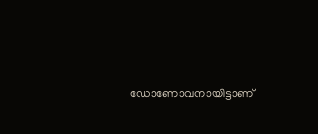ഡോണോവനായിട്ടാണ്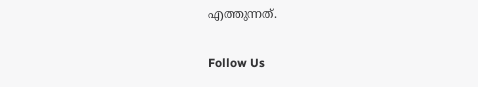എത്തുന്നത്.

Follow Us